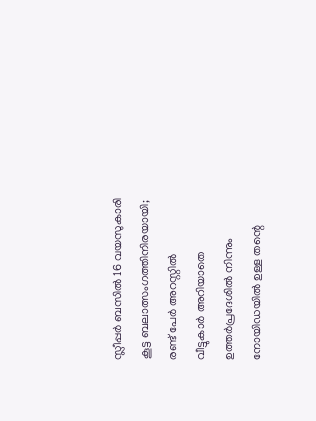സ്ലീപ്പർ ബസിൽ 16 വയസുകാരി കൂട്ട ബലാത്സംഗത്തിനിരയായി; രണ്ട് പേർ അറസ്റ്റിൽ
വീട്ടുകാർ അറിയാതെ ഉത്തർപ്രദേശിൽ നിന്നും നോയിഡയിൽ ഉള്ള തന്റെ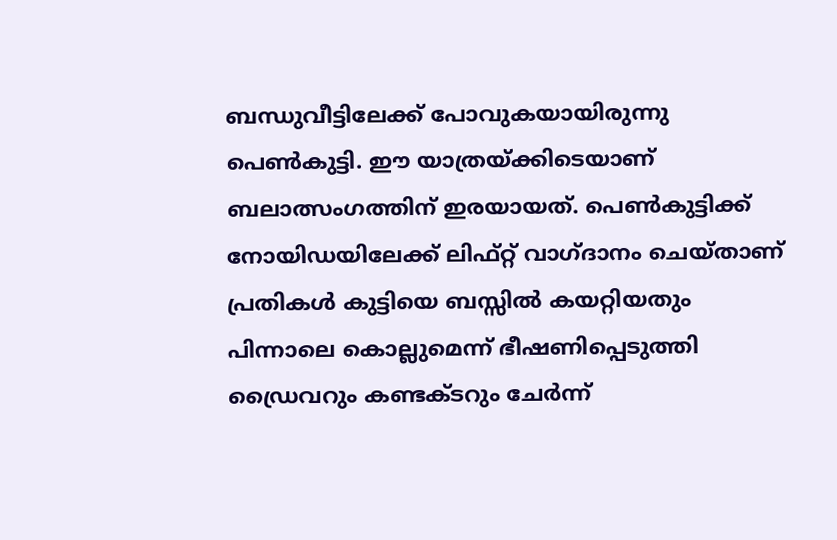ബന്ധുവീട്ടിലേക്ക് പോവുകയായിരുന്നു പെൺകുട്ടി. ഈ യാത്രയ്ക്കിടെയാണ് ബലാത്സംഗത്തിന് ഇരയായത്. പെൺകുട്ടിക്ക് നോയിഡയിലേക്ക് ലിഫ്റ്റ് വാഗ്ദാനം ചെയ്താണ് പ്രതികൾ കുട്ടിയെ ബസ്സിൽ കയറ്റിയതും പിന്നാലെ കൊല്ലുമെന്ന് ഭീഷണിപ്പെടുത്തി ഡ്രൈവറും കണ്ടക്ടറും ചേർന്ന്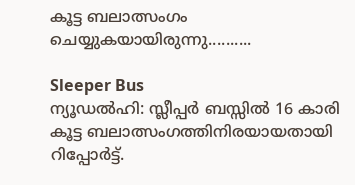കൂട്ട ബലാത്സംഗം ചെയ്യുകയായിരുന്നു..........

Sleeper Bus
ന്യൂഡൽഹി: സ്ലീപ്പർ ബസ്സിൽ 16 കാരി കൂട്ട ബലാത്സംഗത്തിനിരയായതായി റിപ്പോർട്ട്.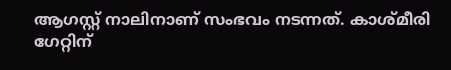ആഗസ്റ്റ് നാലിനാണ് സംഭവം നടന്നത്. കാശ്മീരി ഗേറ്റിന്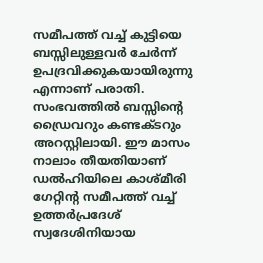സമീപത്ത് വച്ച് കുട്ടിയെ ബസ്സിലുള്ളവർ ചേർന്ന് ഉപദ്രവിക്കുകയായിരുന്നു എന്നാണ് പരാതി. സംഭവത്തിൽ ബസ്സിന്റെ ഡ്രൈവറും കണ്ടക്ടറും അറസ്റ്റിലായി. ഈ മാസം നാലാം തീയതിയാണ് ഡൽഹിയിലെ കാശ്മീരി ഗേറ്റിന്റ സമീപത്ത് വച്ച് ഉത്തർപ്രദേശ് സ്വദേശിനിയായ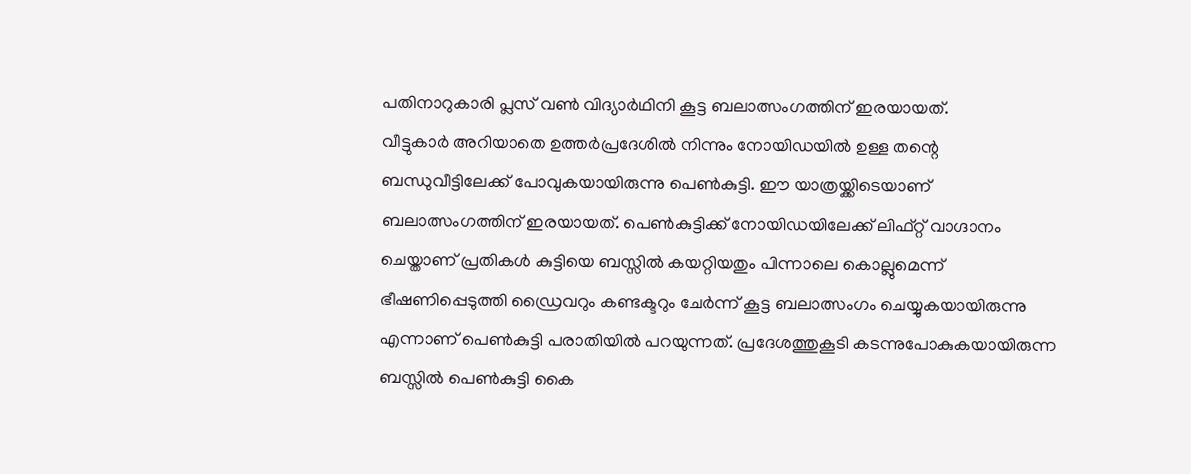പതിനാറുകാരി പ്ലസ് വൺ വിദ്യാർഥിനി കൂട്ട ബലാത്സംഗത്തിന് ഇരയായത്.
വീട്ടുകാർ അറിയാതെ ഉത്തർപ്രദേശിൽ നിന്നും നോയിഡയിൽ ഉള്ള തന്റെ ബന്ധുവീട്ടിലേക്ക് പോവുകയായിരുന്നു പെൺകുട്ടി. ഈ യാത്രയ്ക്കിടെയാണ് ബലാത്സംഗത്തിന് ഇരയായത്. പെൺകുട്ടിക്ക് നോയിഡയിലേക്ക് ലിഫ്റ്റ് വാഗ്ദാനം ചെയ്താണ് പ്രതികൾ കുട്ടിയെ ബസ്സിൽ കയറ്റിയതും പിന്നാലെ കൊല്ലുമെന്ന് ഭീഷണിപ്പെടുത്തി ഡ്രൈവറും കണ്ടക്ടറും ചേർന്ന് കൂട്ട ബലാത്സംഗം ചെയ്യുകയായിരുന്നു എന്നാണ് പെൺകുട്ടി പരാതിയിൽ പറയുന്നത്. പ്രദേശത്തുകൂടി കടന്നുപോകുകയായിരുന്ന ബസ്സിൽ പെൺകുട്ടി കൈ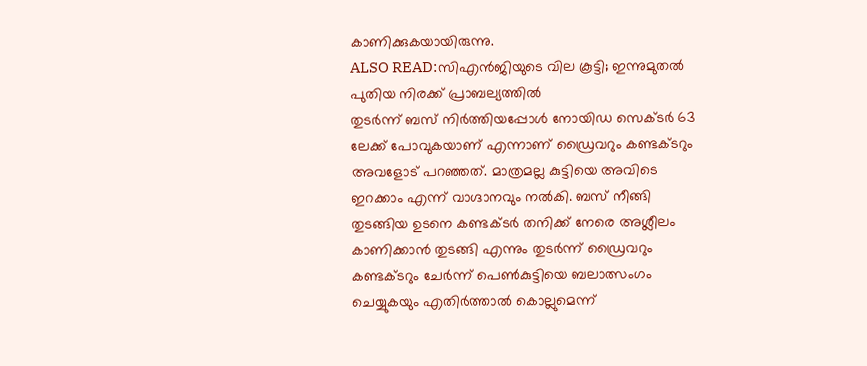കാണിക്കുകയായിരുന്നു.
ALSO READ:സിഎൻജിയുടെ വില കൂട്ടി; ഇന്നുമുതൽ പുതിയ നിരക്ക് പ്രാബല്യത്തിൽ
തുടർന്ന് ബസ് നിർത്തിയപ്പോൾ നോയിഡ സെക്ടർ 63 ലേക്ക് പോവുകയാണ് എന്നാണ് ഡ്രൈവറും കണ്ടക്ടറും അവളോട് പറഞ്ഞത്. മാത്രമല്ല കുട്ടിയെ അവിടെ ഇറക്കാം എന്ന് വാഗ്ദാനവും നൽകി. ബസ് നീങ്ങി തുടങ്ങിയ ഉടനെ കണ്ടക്ടർ തനിക്ക് നേരെ അശ്ലീലം കാണിക്കാൻ തുടങ്ങി എന്നും തുടർന്ന് ഡ്രൈവറും കണ്ടക്ടറും ചേർന്ന് പെൺകുട്ടിയെ ബലാത്സംഗം ചെയ്യുകയും എതിർത്താൽ കൊല്ലുമെന്ന്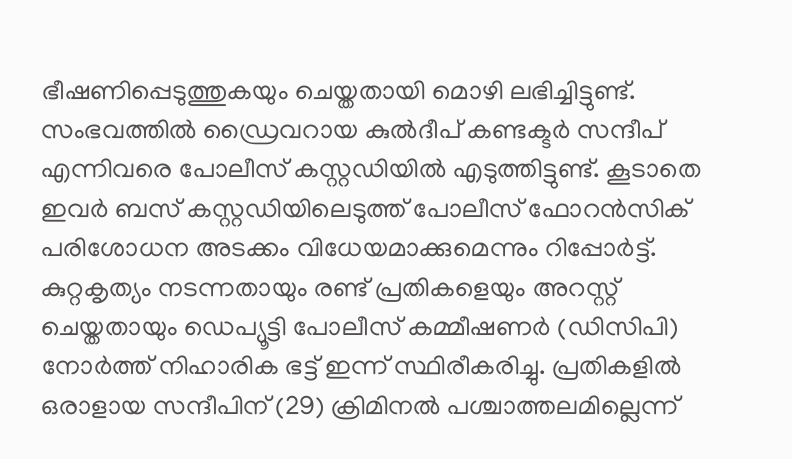ഭീഷണിപ്പെടുത്തുകയും ചെയ്തതായി മൊഴി ലഭിച്ചിട്ടുണ്ട്.
സംഭവത്തിൽ ഡ്രൈവറായ കുൽദീപ് കണ്ടക്ടർ സന്ദീപ് എന്നിവരെ പോലീസ് കസ്റ്റഡിയിൽ എടുത്തിട്ടുണ്ട്. കൂടാതെ ഇവർ ബസ് കസ്റ്റഡിയിലെടുത്ത് പോലീസ് ഫോറൻസിക് പരിശോധന അടക്കം വിധേയമാക്കുമെന്നും റിപ്പോർട്ട്. കുറ്റകൃത്യം നടന്നതായും രണ്ട് പ്രതികളെയും അറസ്റ്റ് ചെയ്തതായും ഡെപ്യൂട്ടി പോലീസ് കമ്മീഷണർ (ഡിസിപി) നോർത്ത് നിഹാരിക ഭട്ട് ഇന്ന് സ്ഥിരീകരിച്ചു. പ്രതികളിൽ ഒരാളായ സന്ദീപിന് (29) ക്രിമിനൽ പശ്ചാത്തലമില്ലെന്ന്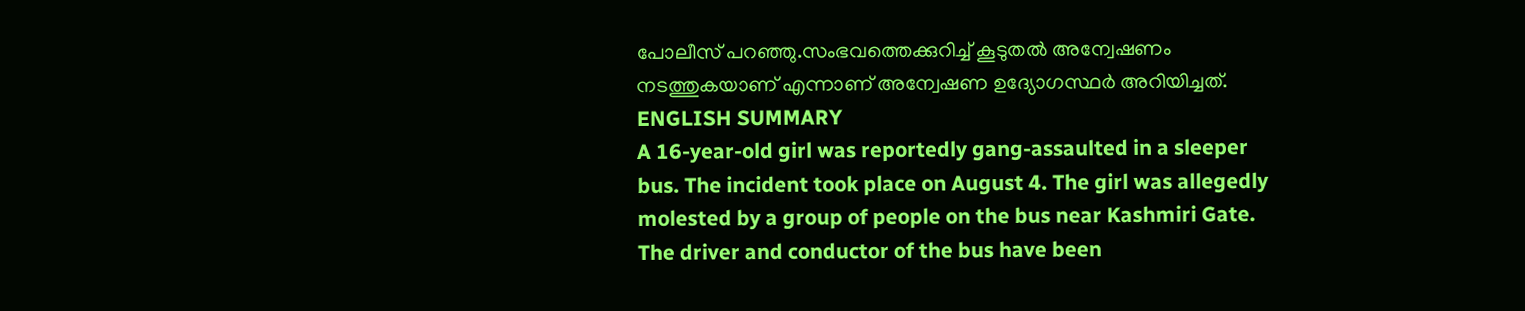പോലീസ് പറഞ്ഞു.സംഭവത്തെക്കുറിച്ച് കൂടുതൽ അന്വേഷണം നടത്തുകയാണ് എന്നാണ് അന്വേഷണ ഉദ്യോഗസ്ഥർ അറിയിച്ചത്.
ENGLISH SUMMARY
A 16-year-old girl was reportedly gang-assaulted in a sleeper bus. The incident took place on August 4. The girl was allegedly molested by a group of people on the bus near Kashmiri Gate. The driver and conductor of the bus have been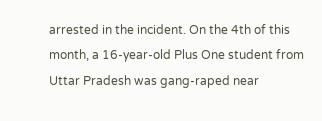arrested in the incident. On the 4th of this month, a 16-year-old Plus One student from Uttar Pradesh was gang-raped near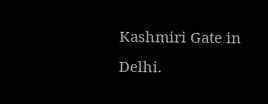Kashmiri Gate in Delhi.